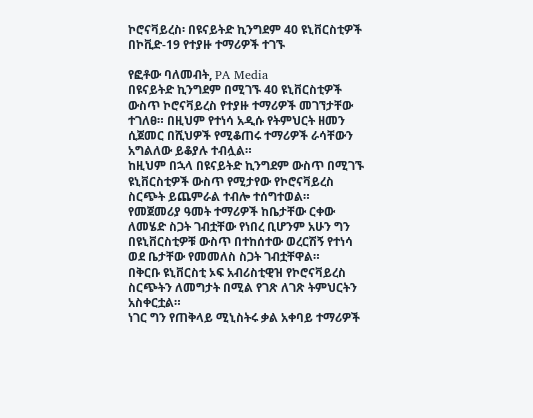ኮሮናቫይረስ፡ በዩናይትድ ኪንግደም 40 ዩኒቨርስቲዎች በኮቪድ-19 የተያዙ ተማሪዎች ተገኙ

የፎቶው ባለመብት, PA Media
በዩናይትድ ኪንግደም በሚገኙ 40 ዩኒቨርስቲዎች ውስጥ ኮሮናቫይረስ የተያዙ ተማሪዎች መገኘታቸው ተገለፀ። በዚህም የተነሳ አዲሱ የትምህርት ዘመን ሲጀመር በሺህዎች የሚቆጠሩ ተማሪዎች ራሳቸውን አግልለው ይቆያሉ ተብሏል።
ከዚህም በኋላ በዩናይትድ ኪንግደም ውስጥ በሚገኙ ዩኒቨርስቲዎች ውስጥ የሚታየው የኮሮናቫይረስ ስርጭት ይጨምራል ተብሎ ተሰግተወል።
የመጀመሪያ ዓመት ተማሪዎች ከቤታቸው ርቀው ለመሄድ ስጋት ገብቷቸው የነበረ ቢሆንም አሁን ግን በዩኒቨርስቲዎቹ ውስጥ በተከሰተው ወረርሽኝ የተነሳ ወደ ቤታቸው የመመለስ ስጋት ገብቷቸዋል።
በቅርቡ ዩኒቨርስቲ ኦፍ አብሪስቲዊዝ የኮሮናቫይረስ ስርጭትን ለመግታት በሚል የገጽ ለገጽ ትምህርትን አስቀርቷል።
ነገር ግን የጠቅላይ ሚኒስትሩ ቃል አቀባይ ተማሪዎች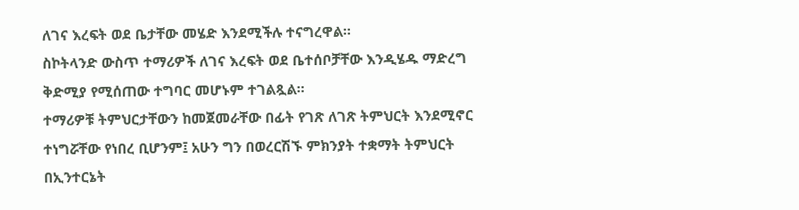ለገና እረፍት ወደ ቤታቸው መሄድ እንደሚችሉ ተናግረዋል።
ስኮትላንድ ውስጥ ተማሪዎች ለገና እረፍት ወደ ቤተሰቦቻቸው እንዲሄዱ ማድረግ ቅድሚያ የሚሰጠው ተግባር መሆኑም ተገልጿል።
ተማሪዎቹ ትምህርታቸውን ከመጀመራቸው በፊት የገጽ ለገጽ ትምህርት እንደሚኖር ተነግሯቸው የነበረ ቢሆንም፤ አሁን ግን በወረርሽኙ ምክንያት ተቋማት ትምህርት በኢንተርኔት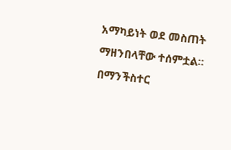አማካይነት ወደ መስጠት ማዘንበላቸው ተሰምቷል።
በማንችስተር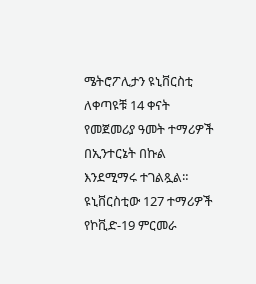ሜትሮፖሊታን ዩኒቨርስቲ ለቀጣዩቹ 14 ቀናት የመጀመሪያ ዓመት ተማሪዎች በኢንተርኔት በኩል እንደሚማሩ ተገልጿል።
ዩኒቨርስቲው 127 ተማሪዎች የኮቪድ-19 ምርመራ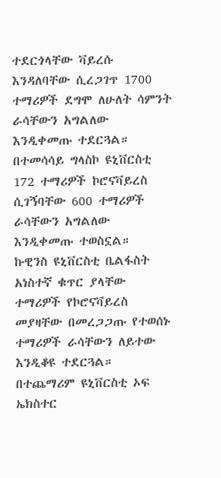ተደርጎላቸው ቫይረሱ እንዳለባቸው ሲረጋገጥ 1700 ተማሪዎች ደግሞ ለሁለት ሳምንት ራሳቸውን አግልለው እንዲቀመጡ ተደርጓል።
በተመሳሳይ ግላስኮ ዩኒቨርስቲ 172 ተማሪዎች ኮሮናቫይረስ ሲገኝባቸው 600 ተማሪዎች ራሳቸውን አግልለው እንዲቀመጡ ተወስኗል።
ኩዊንስ ዩኒቨርስቲ ቤልፋስት አነስተኛ ቁጥር ያላቸው ተማሪዎች የኮሮናቫይረስ መያዛቸው በመረጋጋጡ የተወሰኑ ተማሪዎች ራሳቸውን ለይተው እንዲቆዩ ተደርጓል።
በተጨማሪም ዩኒቨርስቲ ኦፍ ኤክስተር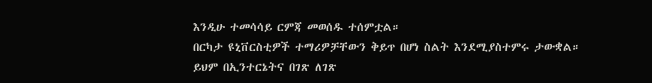እንዲሁ ተመሳሳይ ርምጃ መወሰዱ ተሰምቷል።
በርካታ ዩኒቨርስቲዎች ተማሪዎቻቸውን ቅይጥ በሆነ ስልት እንደሚያስተምሩ ታውቋል። ይህም በኢንተርኔትና በገጽ ለገጽ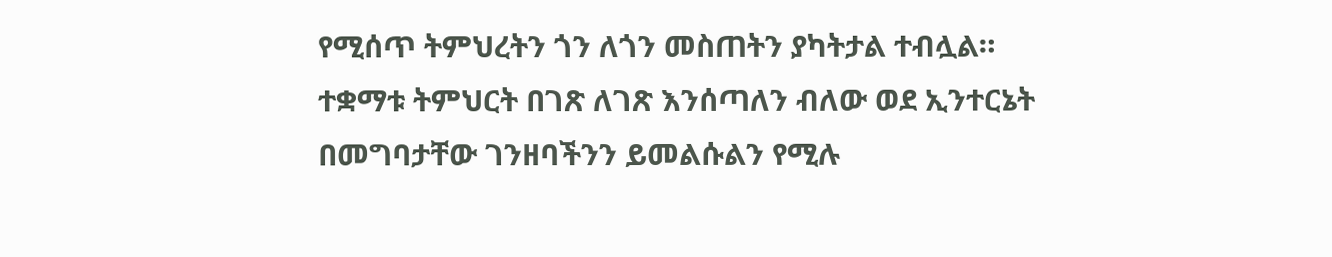የሚሰጥ ትምህረትን ጎን ለጎን መስጠትን ያካትታል ተብሏል።
ተቋማቱ ትምህርት በገጽ ለገጽ እንሰጣለን ብለው ወደ ኢንተርኔት በመግባታቸው ገንዘባችንን ይመልሱልን የሚሉ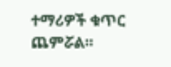ተማሪዎች ቁጥር ጨምሯል።